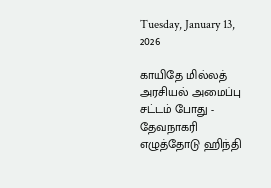Tuesday, January 13, 2026

காயிதே மில்லத் அரசியல் அமைப்பு சட்டம் போது - தேவநாகரி எழுத்தோடு ஹிந்தி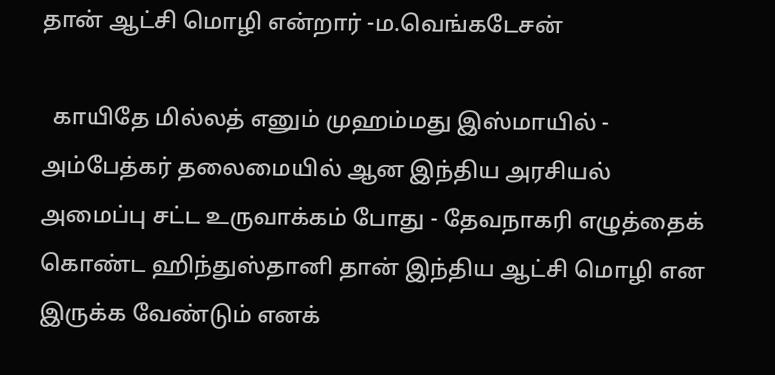தான் ஆட்சி மொழி என்றார் -ம.வெங்கடேசன்

  காயிதே மில்லத் எனும் முஹம்மது இஸ்மாயில் - அம்பேத்கர் தலைமையில் ஆன இந்திய அரசியல் அமைப்பு சட்ட உருவாக்கம் போது - தேவநாகரி எழுத்தைக் கொண்ட ஹிந்துஸ்தானி தான் இந்திய ஆட்சி மொழி என இருக்க வேண்டும் எனக்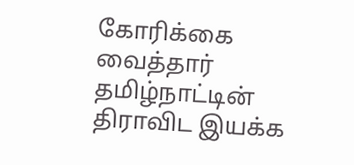கோரிக்கை வைத்தார் தமிழ்நாட்டின் திராவிட இயக்க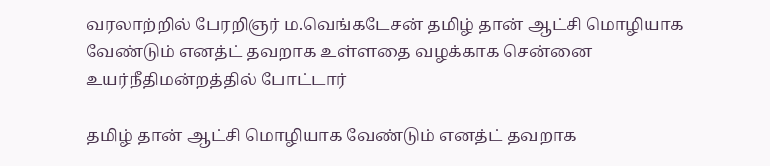வரலாற்றில் பேரறிஞர் ம.வெங்கடேசன் தமிழ் தான் ஆட்சி மொழியாக வேண்டும் எனத்ட் தவறாக உள்ளதை வழக்காக சென்னை உயர்நீதிமன்றத்தில் போட்டார்

தமிழ் தான் ஆட்சி மொழியாக வேண்டும் எனத்ட் தவறாக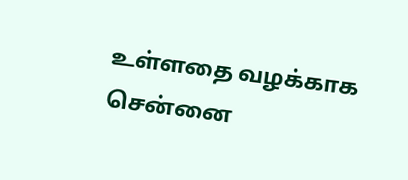உள்ளதை வழக்காக சென்னை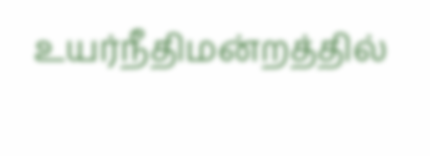உயர்நீதிமன்றத்தில்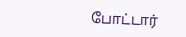போட்டார்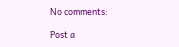No comments:

Post a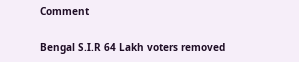Comment

Bengal S.I.R 64 Lakh voters removed